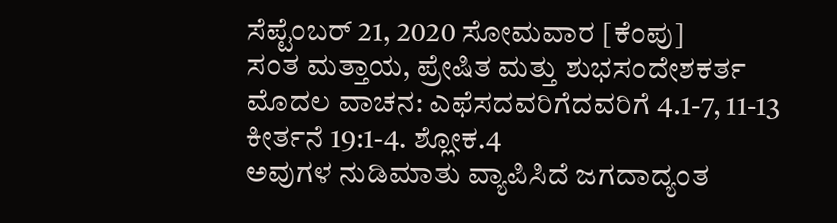ಸೆಪ್ಟೆಂಬರ್ 21, 2020 ಸೋಮವಾರ [ಕೆಂಪು]
ಸಂತ ಮತ್ತಾಯ, ಪ್ರೇಷಿತ ಮತ್ತು ಶುಭಸಂದೇಶಕರ್ತ
ಮೊದಲ ವಾಚನ: ಎಫೆಸದವರಿಗೆದವರಿಗೆ 4.1-7, 11-13
ಕೀರ್ತನೆ 19:1-4. ಶ್ಲೋಕ.4
ಅವುಗಳ ನುಡಿಮಾತು ವ್ಯಾಪಿಸಿದೆ ಜಗದಾದ್ಯಂತ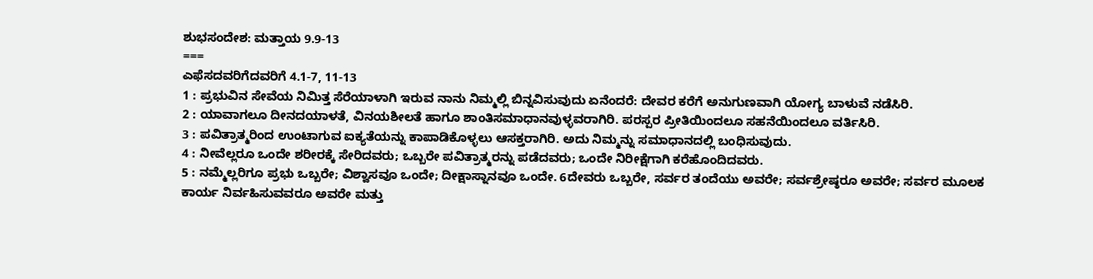ಶುಭಸಂದೇಶ: ಮತ್ತಾಯ 9.9-13
===
ಎಫೆಸದವರಿಗೆದವರಿಗೆ 4.1-7, 11-13
1 : ಪ್ರಭುವಿನ ಸೇವೆಯ ನಿಮಿತ್ತ ಸೆರೆಯಾಳಾಗಿ ಇರುವ ನಾನು ನಿಮ್ಮಲ್ಲಿ ಬಿನ್ನವಿಸುವುದು ಏನೆಂದರೆ: ದೇವರ ಕರೆಗೆ ಅನುಗುಣವಾಗಿ ಯೋಗ್ಯ ಬಾಳುವೆ ನಡೆಸಿರಿ.
2 : ಯಾವಾಗಲೂ ದೀನದಯಾಳತೆ, ವಿನಯಶೀಲತೆ ಹಾಗೂ ಶಾಂತಿಸಮಾಧಾನವುಳ್ಳವರಾಗಿರಿ. ಪರಸ್ಪರ ಪ್ರೀತಿಯಿಂದಲೂ ಸಹನೆಯಿಂದಲೂ ವರ್ತಿಸಿರಿ.
3 : ಪವಿತ್ರಾತ್ಮರಿಂದ ಉಂಟಾಗುವ ಐಕ್ಯತೆಯನ್ನು ಕಾಪಾಡಿಕೊಳ್ಳಲು ಆಸಕ್ತರಾಗಿರಿ. ಅದು ನಿಮ್ಮನ್ನು ಸಮಾಧಾನದಲ್ಲಿ ಬಂಧಿಸುವುದು.
4 : ನೀವೆಲ್ಲರೂ ಒಂದೇ ಶರೀರಕ್ಕೆ ಸೇರಿದವರು; ಒಬ್ಬರೇ ಪವಿತ್ರಾತ್ಮರನ್ನು ಪಡೆದವರು; ಒಂದೇ ನಿರೀಕ್ಷೆಗಾಗಿ ಕರೆಹೊಂದಿದವರು.
5 : ನಮ್ಮೆಲ್ಲರಿಗೂ ಪ್ರಭು ಒಬ್ಬರೇ; ವಿಶ್ವಾಸವೂ ಒಂದೇ; ದೀಕ್ಷಾಸ್ನಾನವೂ ಒಂದೇ. 6ದೇವರು ಒಬ್ಬರೇ, ಸರ್ವರ ತಂದೆಯು ಅವರೇ; ಸರ್ವಶ್ರೇಷ್ಠರೂ ಅವರೇ; ಸರ್ವರ ಮೂಲಕ ಕಾರ್ಯ ನಿರ್ವಹಿಸುವವರೂ ಅವರೇ ಮತ್ತು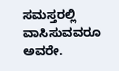ಸಮಸ್ತರಲ್ಲಿ ವಾಸಿಸುವವರೂ ಅವರೇ.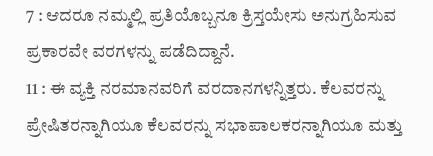7 : ಆದರೂ ನಮ್ಮಲ್ಲಿ ಪ್ರತಿಯೊಬ್ಬನೂ ಕ್ರಿಸ್ತಯೇಸು ಅನುಗ್ರಹಿಸುವ ಪ್ರಕಾರವೇ ವರಗಳನ್ನು ಪಡೆದಿದ್ದಾನೆ.
11 : ಈ ವ್ಯಕ್ತಿ ನರಮಾನವರಿಗೆ ವರದಾನಗಳನ್ನಿತ್ತರು. ಕೆಲವರನ್ನು ಪ್ರೇಷಿತರನ್ನಾಗಿಯೂ ಕೆಲವರನ್ನು ಸಭಾಪಾಲಕರನ್ನಾಗಿಯೂ ಮತ್ತು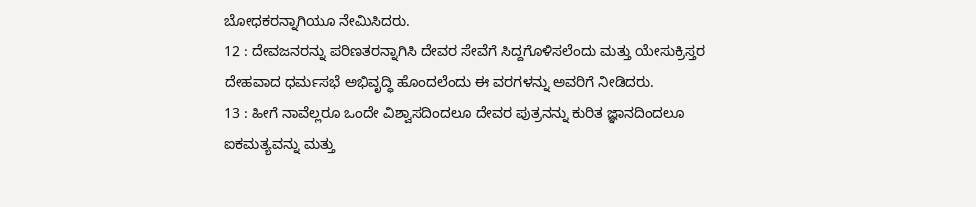ಬೋಧಕರನ್ನಾಗಿಯೂ ನೇಮಿಸಿದರು.
12 : ದೇವಜನರನ್ನು ಪರಿಣತರನ್ನಾಗಿಸಿ ದೇವರ ಸೇವೆಗೆ ಸಿದ್ದಗೊಳಿಸಲೆಂದು ಮತ್ತು ಯೇಸುಕ್ರಿಸ್ತರ ದೇಹವಾದ ಧರ್ಮಸಭೆ ಅಭಿವೃದ್ಧಿ ಹೊಂದಲೆಂದು ಈ ವರಗಳನ್ನು ಅವರಿಗೆ ನೀಡಿದರು.
13 : ಹೀಗೆ ನಾವೆಲ್ಲರೂ ಒಂದೇ ವಿಶ್ವಾಸದಿಂದಲೂ ದೇವರ ಪುತ್ರನನ್ನು ಕುರಿತ ಜ್ಞಾನದಿಂದಲೂ ಐಕಮತ್ಯವನ್ನು ಮತ್ತು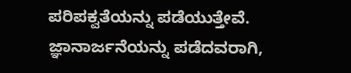ಪರಿಪಕ್ವತೆಯನ್ನು ಪಡೆಯುತ್ತೇವೆ. ಜ್ಞಾನಾರ್ಜನೆಯನ್ನು ಪಡೆದವರಾಗಿ,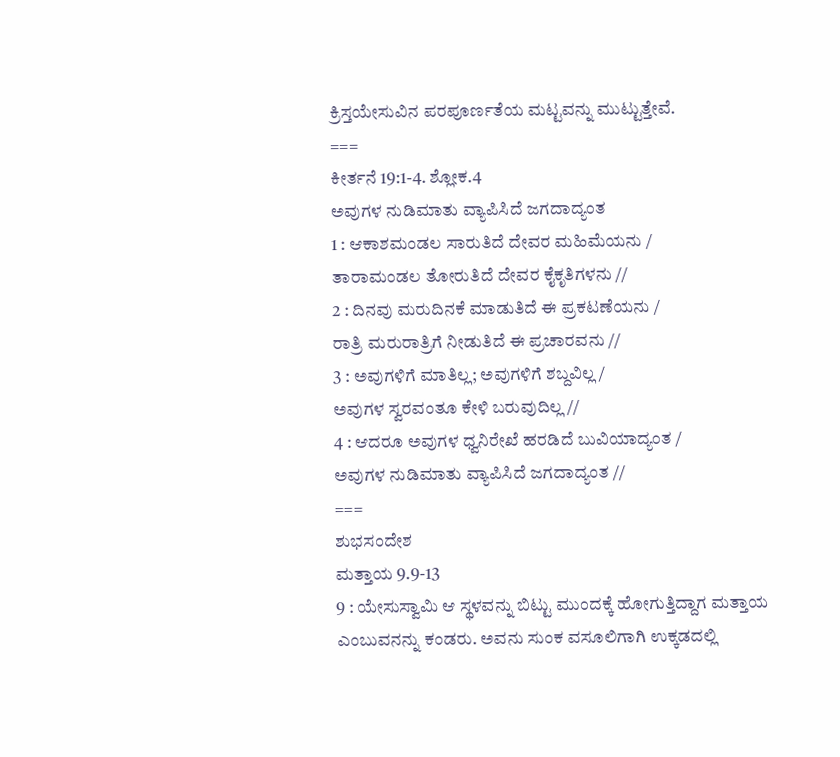ಕ್ರಿಸ್ತಯೇಸುವಿನ ಪರಪೂರ್ಣತೆಯ ಮಟ್ಟವನ್ನು ಮುಟ್ಟುತ್ತೇವೆ.
===
ಕೀರ್ತನೆ 19:1-4. ಶ್ಲೋಕ.4
ಅವುಗಳ ನುಡಿಮಾತು ವ್ಯಾಪಿಸಿದೆ ಜಗದಾದ್ಯಂತ
1 : ಆಕಾಶಮಂಡಲ ಸಾರುತಿದೆ ದೇವರ ಮಹಿಮೆಯನು /
ತಾರಾಮಂಡಲ ತೋರುತಿದೆ ದೇವರ ಕೈಕೃತಿಗಳನು //
2 : ದಿನವು ಮರುದಿನಕೆ ಮಾಡುತಿದೆ ಈ ಪ್ರಕಟಣೆಯನು /
ರಾತ್ರಿ ಮರುರಾತ್ರಿಗೆ ನೀಡುತಿದೆ ಈ ಪ್ರಚಾರವನು //
3 : ಅವುಗಳಿಗೆ ಮಾತಿಲ್ಲ; ಅವುಗಳಿಗೆ ಶಬ್ದವಿಲ್ಲ /
ಅವುಗಳ ಸ್ವರವಂತೂ ಕೇಳಿ ಬರುವುದಿಲ್ಲ //
4 : ಆದರೂ ಅವುಗಳ ಧ್ವನಿರೇಖೆ ಹರಡಿದೆ ಬುವಿಯಾದ್ಯಂತ /
ಅವುಗಳ ನುಡಿಮಾತು ವ್ಯಾಪಿಸಿದೆ ಜಗದಾದ್ಯಂತ //
===
ಶುಭಸಂದೇಶ
ಮತ್ತಾಯ 9.9-13
9 : ಯೇಸುಸ್ವಾಮಿ ಆ ಸ್ಥಳವನ್ನು ಬಿಟ್ಟು ಮುಂದಕ್ಕೆ ಹೋಗುತ್ತಿದ್ದಾಗ ಮತ್ತಾಯ ಎಂಬುವನನ್ನು ಕಂಡರು. ಅವನು ಸುಂಕ ವಸೂಲಿಗಾಗಿ ಉಕ್ಕಡದಲ್ಲಿ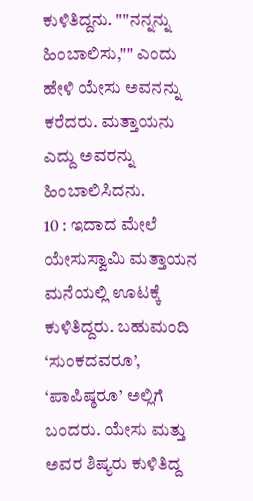ಕುಳಿತಿದ್ದನು. ""ನನ್ನನ್ನು ಹಿಂಬಾಲಿಸು,"" ಎಂದು ಹೇಳಿ ಯೇಸು ಅವನನ್ನು ಕರೆದರು. ಮತ್ತಾಯನು ಎದ್ದು ಅವರನ್ನು ಹಿಂಬಾಲಿಸಿದನು.
10 : ಇದಾದ ಮೇಲೆ ಯೇಸುಸ್ವಾಮಿ ಮತ್ತಾಯನ ಮನೆಯಲ್ಲಿ ಊಟಕ್ಕೆ ಕುಳಿತಿದ್ದರು. ಬಹುಮಂದಿ ‘ಸುಂಕದವರೂ’, ‘ಪಾಪಿಷ್ಠರೂ’ ಅಲ್ಲಿಗೆ ಬಂದರು. ಯೇಸು ಮತ್ತು ಅವರ ಶಿಷ್ಯರು ಕುಳಿತಿದ್ದ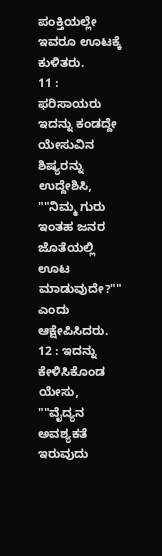ಪಂಕ್ತಿಯಲ್ಲೇ ಇವರೂ ಊಟಕ್ಕೆ ಕುಳಿತರು.
11 : ಫರಿಸಾಯರು ಇದನ್ನು ಕಂಡದ್ದೇ ಯೇಸುವಿನ ಶಿಷ್ಯರನ್ನು ಉದ್ದೇಶಿಸಿ, ""ನಿಮ್ಮ ಗುರು ಇಂತಹ ಜನರ ಜೊತೆಯಲ್ಲಿ ಊಟ ಮಾಡುವುದೇ?"" ಎಂದು ಆಕ್ಷೇಪಿಸಿದರು.
12 : ಇದನ್ನು ಕೇಳಿಸಿಕೊಂಡ ಯೇಸು, ""ವೈದ್ಯನ ಅವಶ್ಯಕತೆ ಇರುವುದು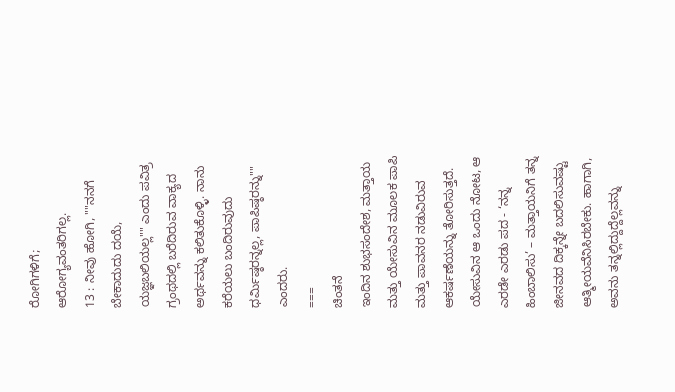ರೋಗಿಗಳಿಗೆ; ಆರೋಗ್ಯವಂತರಿಗಲ್ಲ.
13 : ನೀವು ಹೋಗಿ, ""ನನಗೆ ಬೇಕಾದುದು ದಯೆ, ಯಜ್ಞಬಲಿಯಲ್ಲ"" ಎಂದು ಪವಿತ್ರ ಗ್ರಂಥದಲ್ಲಿ ಬರೆದಿರುವ ವಾಕ್ಯದ ಅರ್ಥವನ್ನು ಕಲಿತುಕೊಳ್ಳಿ. ನಾನು ಕರೆಯಲು ಬಂದಿರುವುದು ಧರ್ಮಿಷ್ಠರನ್ನಲ್ಲ, ಪಾಪಿಷ್ಠರನ್ನು"" ಎಂದರು.
===
ಚಿಂತನೆ
ಇಂದಿನ ಶುಭಸಂದೇಶ, ಮತ್ತಾಯ ಮತ್ತು ಯೇಸುವಿನ ಮೂಲಕ ಪಾಪಿ ಮತ್ತು ಪಾವನರ ನಡುವಿರುವ ಆಕರ್ಷಣೆಯನ್ನು ತೋರಿಸುತ್ತದೆ.
ಯೇಸುವಿನ ಆ ಒಂದು ನೋಟ, ಆ ಎರಡೇ ಎರಡು ಪದ - ‘ನನ್ನ ಹಿಂಬಾಲಿಸು’ – ಮತ್ತಾಯನಿಗೆ ತನ್ನ ಜೀನವದ ದಿಕ್ಕನ್ನೇ ಬದಲಿಸುವಷ್ಟು ಆತ್ಮೀಯವೆನಿಸಿರಬೇಕು. ಹಾಗಾಗಿ, ಅವನು ತನ್ನಲ್ಲಿದ್ದುದ್ದೆಲ್ಲವನ್ನು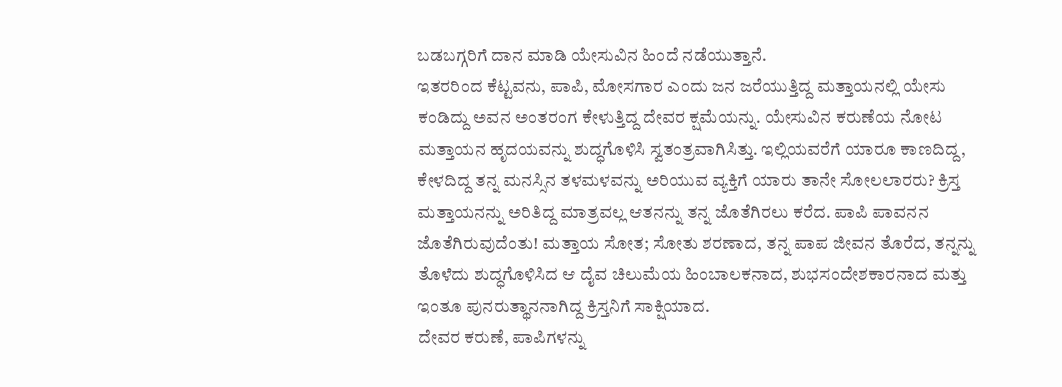ಬಡಬಗ್ಗರಿಗೆ ದಾನ ಮಾಡಿ ಯೇಸುವಿನ ಹಿಂದೆ ನಡೆಯುತ್ತಾನೆ.
ಇತರರಿಂದ ಕೆಟ್ಟವನು, ಪಾಪಿ, ಮೋಸಗಾರ ಎಂದು ಜನ ಜರೆಯುತ್ತಿದ್ದ ಮತ್ತಾಯನಲ್ಲಿ ಯೇಸು ಕಂಡಿದ್ದು ಅವನ ಅಂತರಂಗ ಕೇಳುತ್ತಿದ್ದ ದೇವರ ಕ್ಷಮೆಯನ್ನು. ಯೇಸುವಿನ ಕರುಣೆಯ ನೋಟ ಮತ್ತಾಯನ ಹೃದಯವನ್ನು ಶುದ್ಧಗೊಳಿಸಿ ಸ್ವತಂತ್ರವಾಗಿಸಿತ್ತು. ಇಲ್ಲಿಯವರೆಗೆ ಯಾರೂ ಕಾಣದಿದ್ದ, ಕೇಳದಿದ್ದ ತನ್ನ ಮನಸ್ಸಿನ ತಳಮಳವನ್ನು ಅರಿಯುವ ವ್ಯಕ್ತಿಗೆ ಯಾರು ತಾನೇ ಸೋಲಲಾರರು? ಕ್ರಿಸ್ತ ಮತ್ತಾಯನನ್ನು ಅರಿತಿದ್ದ ಮಾತ್ರವಲ್ಲ ಆತನನ್ನು ತನ್ನ ಜೊತೆಗಿರಲು ಕರೆದ. ಪಾಪಿ ಪಾವನನ ಜೊತೆಗಿರುವುದೆಂತು! ಮತ್ತಾಯ ಸೋತ; ಸೋತು ಶರಣಾದ, ತನ್ನ ಪಾಪ ಜೀವನ ತೊರೆದ, ತನ್ನನ್ನು ತೊಳೆದು ಶುದ್ಧಗೊಳಿಸಿದ ಆ ದೈವ ಚಿಲುಮೆಯ ಹಿಂಬಾಲಕನಾದ, ಶುಭಸಂದೇಶಕಾರನಾದ ಮತ್ತು ಇಂತೂ ಪುನರುತ್ಥಾನನಾಗಿದ್ದ ಕ್ರಿಸ್ತನಿಗೆ ಸಾಕ್ಷಿಯಾದ.
ದೇವರ ಕರುಣೆ, ಪಾಪಿಗಳನ್ನು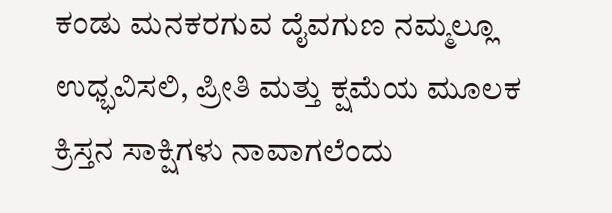ಕಂಡು ಮನಕರಗುವ ದೈವಗುಣ ನಮ್ಮಲ್ಲೂ ಉಧ್ಭವಿಸಲಿ, ಪ್ರೀತಿ ಮತ್ತು ಕ್ಷಮೆಯ ಮೂಲಕ ಕ್ರಿಸ್ತನ ಸಾಕ್ಷಿಗಳು ನಾವಾಗಲೆಂದು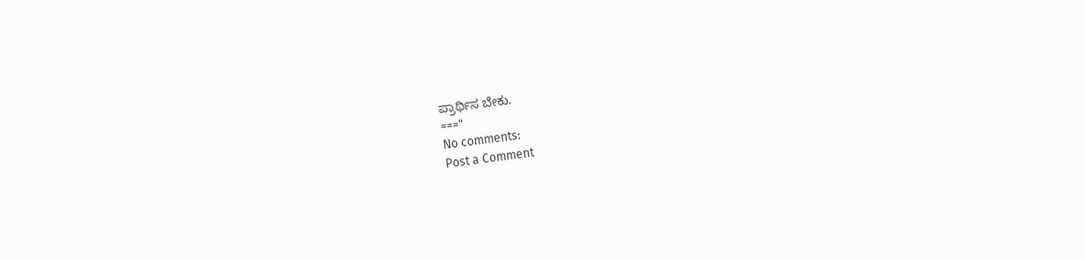ಪ್ರಾರ್ಥಿಸ ಬೇಕು.
==="
No comments:
Post a Comment